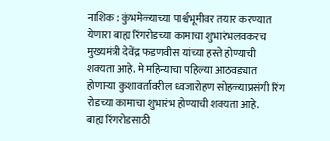नाशिक : कुंभमेळ्याच्या पार्श्वभूमीवर तयार करण्यात येणारा बाह्य रिंगरोडच्या कामाचा शुभारंभलवकरच मुख्यमंत्री देवेंद्र फडणवीस यांच्या हस्ते होण्याची शक्यता आहे. मे महिन्याचा पहिल्या आठवड्यात होणाऱ्या कुशावर्तावरील ध्वजारोहण सोहळ्याप्रसंगी रिंग रोडच्या कामाचा शुभारंभ होण्याची शक्यता आहे.
बाह्य रिंगरोडसाठी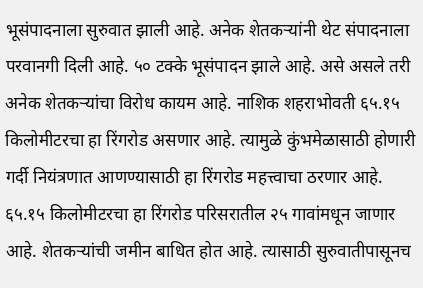भूसंपादनाला सुरुवात झाली आहे. अनेक शेतकऱ्यांनी थेट संपादनाला परवानगी दिली आहे. ५० टक्के भूसंपादन झाले आहे. असे असले तरी अनेक शेतकऱ्यांचा विरोध कायम आहे. नाशिक शहराभोवती ६५.१५ किलोमीटरचा हा रिंगरोड असणार आहे. त्यामुळे कुंभमेळासाठी होणारी गर्दी नियंत्रणात आणण्यासाठी हा रिंगरोड महत्त्वाचा ठरणार आहे.
६५.१५ किलोमीटरचा हा रिंगरोड परिसरातील २५ गावांमधून जाणार आहे. शेतकऱ्यांची जमीन बाधित होत आहे. त्यासाठी सुरुवातीपासूनच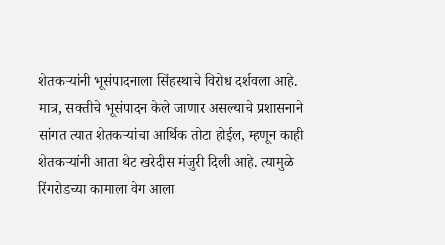शेतकऱ्यांनी भूसंपादनाला सिंहस्थाचे विरोध दर्शवला आहे. मात्र, सक्तीचे भूसंपादन केले जाणार असल्याचे प्रशासनाने सांगत त्यात शेतकऱ्यांचा आर्थिक तोटा होईल, म्हणून काही शेतकऱ्यांनी आता थेट खरेदीस मंजुरी दिली आहे. त्यामुळे रिंगरोडच्या कामाला वेग आला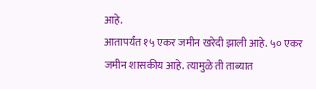आहे.
आतापर्यंत १५ एकर जमीन खरेदी झाली आहे. ५० एकर जमीन शासकीय आहे. त्यामुळे ती ताब्यात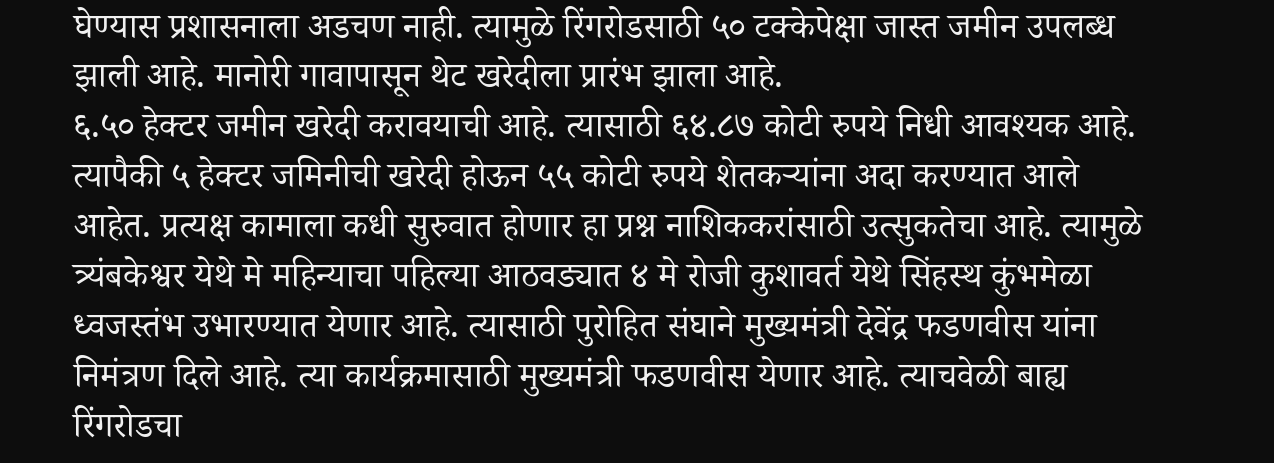घेण्यास प्रशासनाला अडचण नाही. त्यामुळे रिंगरोडसाठी ५० टक्केपेक्षा जास्त जमीन उपलब्ध झाली आहे. मानोरी गावापासून थेट खरेदीला प्रारंभ झाला आहे.
६.५० हेक्टर जमीन खरेदी करावयाची आहे. त्यासाठी ६४.८७ कोटी रुपये निधी आवश्यक आहे. त्यापैकी ५ हेक्टर जमिनीची खरेदी होऊन ५५ कोटी रुपये शेतकऱ्यांना अदा करण्यात आले आहेत. प्रत्यक्ष कामाला कधी सुरुवात होणार हा प्रश्न नाशिककरांसाठी उत्सुकतेचा आहे. त्यामुळे त्र्यंबकेश्वर येथे मे महिन्याचा पहिल्या आठवड्यात ४ मे रोजी कुशावर्त येथे सिंहस्थ कुंभमेळा ध्वजस्तंभ उभारण्यात येणार आहे. त्यासाठी पुरोहित संघाने मुख्यमंत्री देवेंद्र फडणवीस यांना निमंत्रण दिले आहे. त्या कार्यक्रमासाठी मुख्यमंत्री फडणवीस येणार आहे. त्याचवेळी बाह्य रिंगरोडचा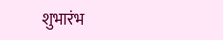शुभारंभ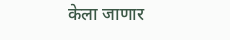केला जाणार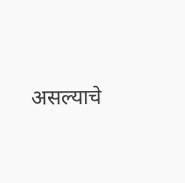असल्याचे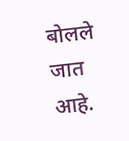बोलले जात आहे.